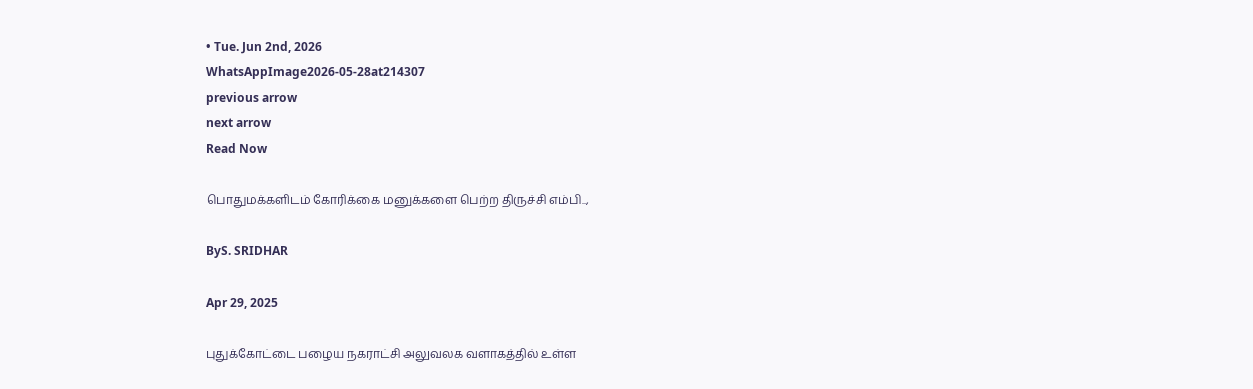• Tue. Jun 2nd, 2026
WhatsAppImage2026-05-28at214307
previous arrow
next arrow
Read Now

பொதுமக்களிடம் கோரிக்கை மனுக்களை பெற்ற திருச்சி எம்பி..,

ByS. SRIDHAR

Apr 29, 2025

புதுக்கோட்டை பழைய நகராட்சி அலுவலக வளாகத்தில் உள்ள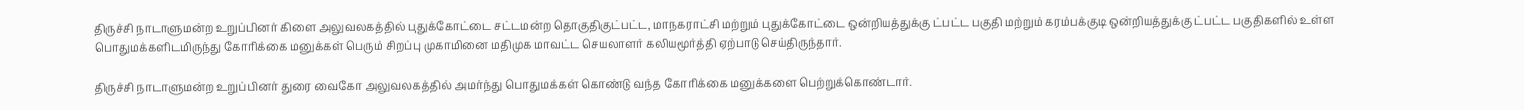திருச்சி நாடாளுமன்ற உறுப்பினர் கிளை அலுவலகத்தில் புதுக்கோட்டை சட்டமன்ற தொகுதிகுட்பட்ட, மாநகராட்சி மற்றும் புதுக்கோட்டை ஒன்றியத்துக்கு ட்பட்ட பகுதி மற்றும் கரம்பக்குடி ஒன்றியத்துக்கு ட்பட்ட பகுதிகளில் உள்ள பொதுமக்களிடமிருந்து கோரிக்கை மனுக்கள் பெரும் சிறப்பு முகாமினை மதிமுக மாவட்ட செயலாளர் கலியமூர்த்தி ஏற்பாடு செய்திருந்தார்.

திருச்சி நாடாளுமன்ற உறுப்பினர் துரை வைகோ அலுவலகத்தில் அமர்ந்து பொதுமக்கள் கொண்டு வந்த கோரிக்கை மனுக்களை பெற்றுக்கொண்டார்.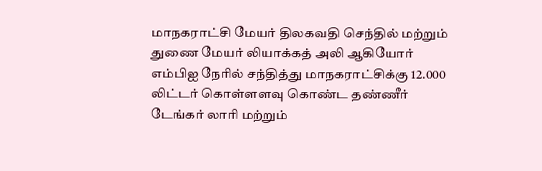மாநகராட்சி மேயர் திலகவதி செந்தில் மற்றும் துணை மேயர் லியாக்கத் அலி ஆகியோர் எம்பிஐ நேரில் சந்தித்து மாநகராட்சிக்கு 12.000 லிட்டர் கொள்ளளவு கொண்ட தண்ணீர் டேங்கர் லாரி மற்றும்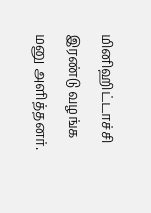மினிஹிட்டாச்சி இரண்டு வழங்க மனு அளித்தனர்.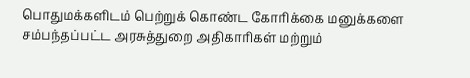பொதுமக்களிடம் பெற்றுக் கொண்ட கோரிக்கை மனுக்களை சம்பந்தப்பட்ட அரசுத்துறை அதிகாரிகள் மற்றும்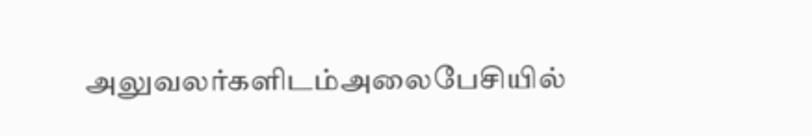அலுவலர்களிடம்அலைபேசியில்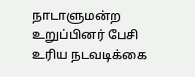நாடாளுமன்ற உறுப்பினர் பேசி உரிய நடவடிக்கை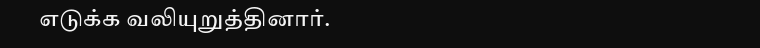எடுக்க வலியுறுத்தினார்.